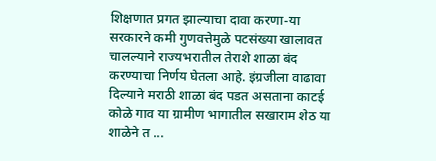शिक्षणात प्रगत झाल्याचा दावा करणा-या सरकारने कमी गुणवत्तेमुळे पटसंख्या खालावत चालल्याने राज्यभरातील तेराशे शाळा बंद करण्याचा निर्णय घेतला आहे. इंग्रजीला वाढावा दिल्याने मराठी शाळा बंद पडत असताना काटई कोळे गाव या ग्रामीण भागातील सखाराम शेठ या शाळेने त ...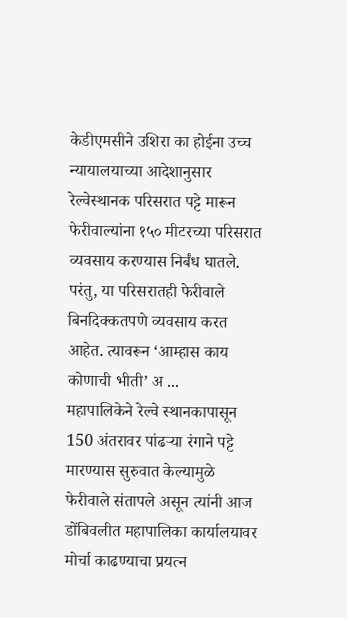केडीएमसीने उशिरा का होईना उच्च न्यायालयाच्या आदेशानुसार रेल्वेस्थानक परिसरात पट्टे मारून फेरीवाल्यांना १५० मीटरच्या परिसरात व्यवसाय करण्यास निर्बंध घातले. परंतु, या परिसरातही फेरीवाले बिनदिक्कतपणे व्यवसाय करत आहेत. त्यावरून ‘आम्हास काय कोणाची भीती’ अ ...
महापालिकेने रेल्वे स्थानकापासून 150 अंतरावर पांढऱ्या रंगाने पट्टे मारण्यास सुरुवात केल्यामुळे फेरीवाले संतापले असून त्यांनी आज डोंबिवलीत महापालिका कार्यालयावर मोर्चा काढण्याचा प्रयत्न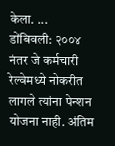केला. ...
डोंबिवली: २००४ नंतर जे कर्मचारी रेल्वेमध्ये नोकरीत लागले त्यांना पेन्शन योजना नाही. अंतिम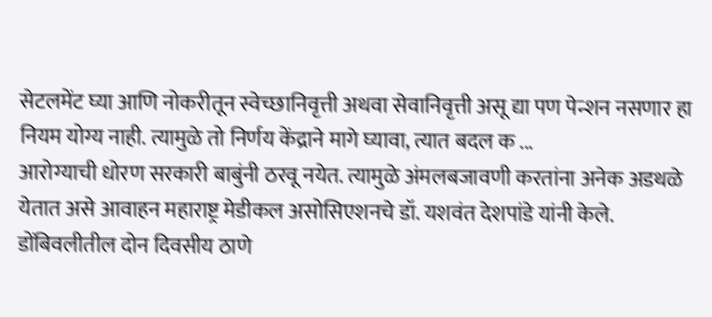सेटलमेंट घ्या आणि नोकरीतून स्वेच्छानिवृत्ती अथवा सेवानिवृत्ती असू द्या पण पेन्शन नसणार हा नियम योग्य नाही. त्यामुळे तो निर्णय केंद्राने मागे घ्यावा, त्यात बदल क ...
आरोग्याची धोरण सरकारी बाबुंनी ठरवू नयेत. त्यामुळे अंमलबजावणी करतांना अनेक अडथळे येतात असे आवाहन महाराष्ट्र मेडीकल असोसिएशनचे डॉ. यशवंत देशपांडे यांनी केले. डोंबिवलीतील दोन दिवसीय ठाणे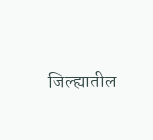जिल्ह्यातील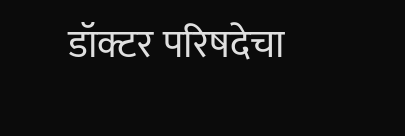डॉक्टर परिषदेचा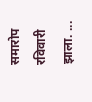समारोप रविवारी झाला. ...